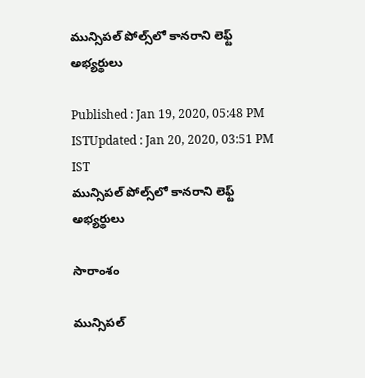మున్సిపల్ పోల్స్‌లో కానరాని లెఫ్ట్ అభ్యర్థులు

Published : Jan 19, 2020, 05:48 PM ISTUpdated : Jan 20, 2020, 03:51 PM IST
మున్సిపల్ పోల్స్‌లో కానరాని లెఫ్ట్ అభ్యర్థులు

సారాంశం

మున్సిపల్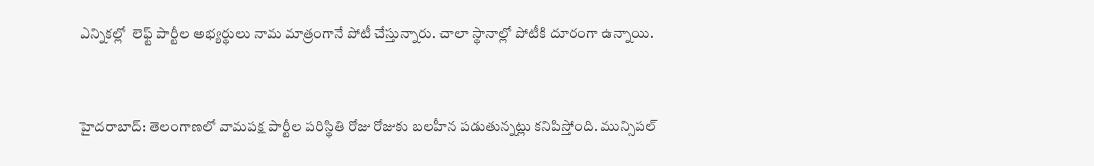ఎన్నికల్లో  లెఫ్ట్ పార్టీల అభ్యర్థులు నామ మాత్రంగానే పోటీ చేస్తున్నారు. చాలా స్థానాల్లో పోటీకి దూరంగా ఉన్నాయి.


హైదరాబాద్: తెలంగాణలో వామపక్ష పార్టీల పరిస్థితి రోజు రోజుకు బలహీన పడుతున్నట్లు కనిపిస్తోంది. మున్సిపల్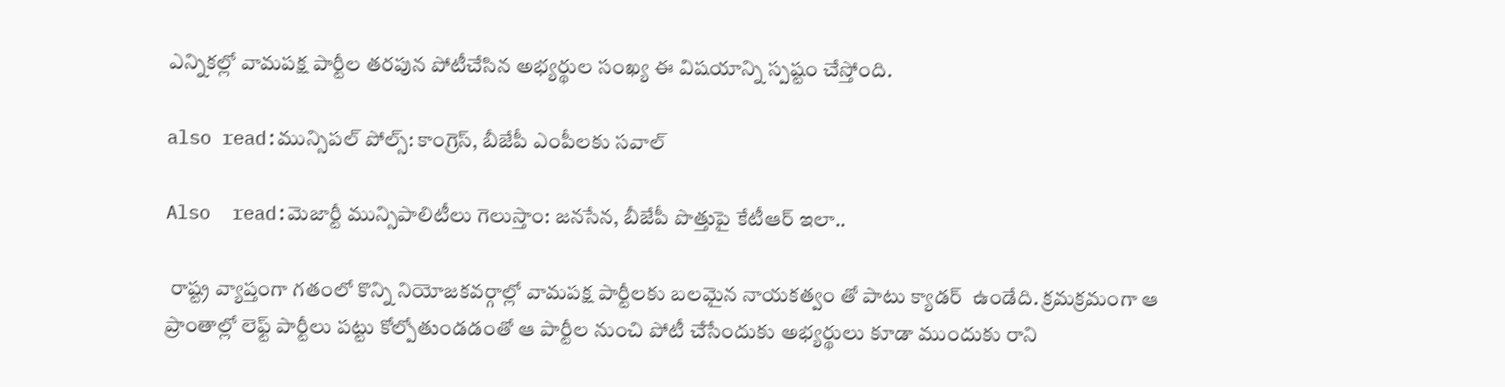ఎన్నికల్లో వామపక్ష పార్టీల తరపున పోటీచేసిన అభ్యర్థుల సంఖ్య ఈ విషయాన్ని స్పష్టం చేస్తోంది.

also read:మున్సిపల్ పోల్స్: కాంగ్రెస్, బీజేపీ ఎంపీలకు సవాల్

Also  read:మెజార్టీ మున్సిపాలిటీలు గెలుస్తాం: జనసేన, బీజేపీ పొత్తుపై కేటీఆర్ ఇలా..

 రాష్ట్ర వ్యాప్తంగా గతంలో కొన్ని నియోజకవర్గాల్లో వామపక్ష పార్టీలకు బలమైన నాయకత్వం తో పాటు క్యాడర్  ఉండేది. క్రమక్రమంగా ఆ ప్రాంతాల్లో లెఫ్ట్ పార్టీలు పట్టు కోల్పోతుండడంతో ఆ పార్టీల నుంచి పోటీ చేసేందుకు అభ్యర్థులు కూడా ముందుకు రాని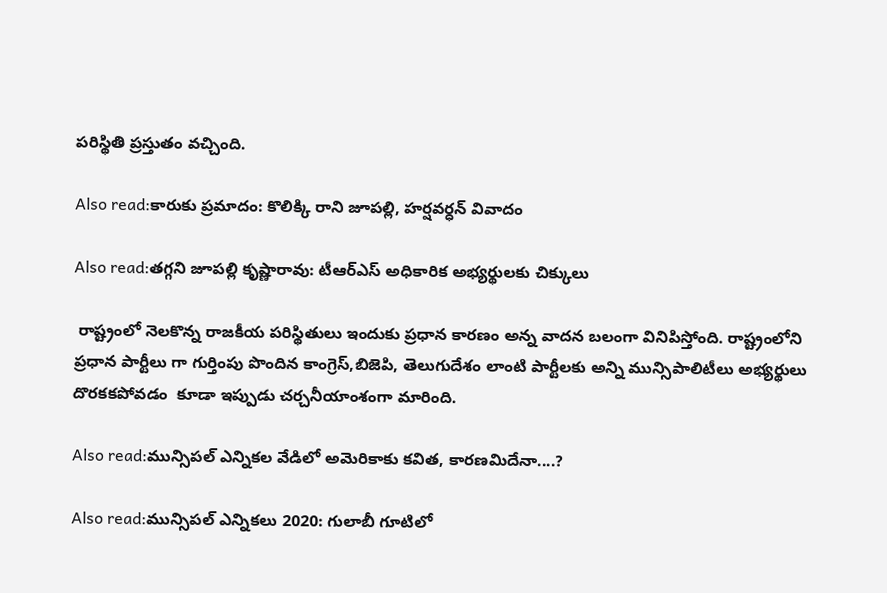పరిస్థితి ప్రస్తుతం వచ్చింది.

Also read:కారుకు ప్రమాదం: కొలిక్కి రాని జూపల్లి, హర్షవర్ధన్ వివాదం

Also read:తగ్గని జూపల్లి కృష్ణారావు: టీఆర్ఎస్ అధికారిక అభ్యర్థులకు చిక్కులు

 రాష్ట్రంలో నెలకొన్న రాజకీయ పరిస్థితులు ఇందుకు ప్రధాన కారణం అన్న వాదన బలంగా వినిపిస్తోంది. రాష్ట్రంలోని ప్రధాన పార్టీలు గా గుర్తింపు పొందిన కాంగ్రెస్,బిజెపి, తెలుగుదేశం లాంటి పార్టీలకు అన్ని మున్సిపాలిటీలు అభ్యర్థులు దొరకకపోవడం  కూడా ఇప్పుడు చర్చనీయాంశంగా మారింది.

Also read:మున్సిపల్ ఎన్నికల వేడిలో అమెరికాకు కవిత, కారణమిదేనా....?

Also read:మున్సిపల్ ఎన్నికలు 2020: గులాబీ గూటిలో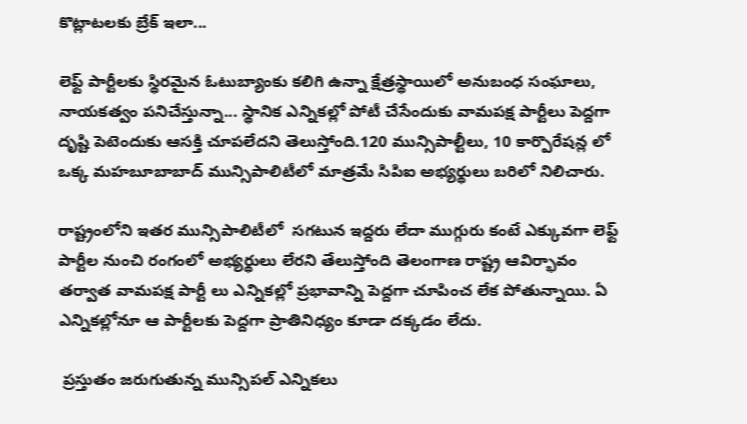కొట్లాటలకు బ్రేక్ ఇలా...

లెఫ్ట్ పార్టీలకు స్థిరమైన ఓటుబ్యాంకు కలిగి ఉన్నా క్షేత్రస్థాయిలో అనుబంధ సంఘాలు, నాయకత్వం పనిచేస్తున్నా... స్థానిక ఎన్నికల్లో పోటీ చేసేందుకు వామపక్ష పార్టీలు పెద్దగా  దృష్టి పెటెందుకు ఆసక్తి చూపలేదని తెలుస్తోంది.120 మున్సిపాల్టీలు, 10 కార్పొరేషన్ల లో ఒక్క మహబూబాబాద్ మున్సిపాలిటీలో మాత్రమే సిపిఐ అభ్యర్థులు బరిలో నిలిచారు.

రాష్ట్రంలోని ఇతర మున్సిపాలిటీలో  సగటున ఇద్దరు లేదా ముగ్గురు కంటే ఎక్కువగా లెఫ్ట్ పార్టీల నుంచి రంగంలో అభ్యర్థులు లేరని తేలుస్తోంది తెలంగాణ రాష్ట్ర ఆవిర్భావం తర్వాత వామపక్ష పార్టీ లు ఎన్నికల్లో ప్రభావాన్ని పెద్దగా చూపించ లేక పోతున్నాయి. ఏ ఎన్నికల్లోనూ ఆ పార్టీలకు పెద్దగా ప్రాతినిధ్యం కూడా దక్కడం లేదు.

 ప్రస్తుతం జరుగుతున్న మున్సిపల్ ఎన్నికలు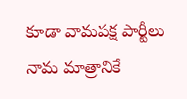కూడా వామపక్ష పార్టీలు నామ మాత్రానికే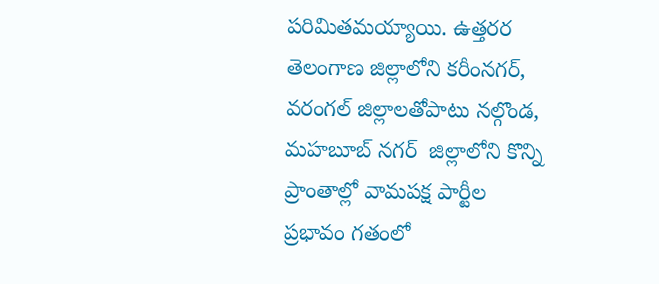పరిమితమయ్యాయి. ఉత్తరర తెలంగాణ జిల్లాలోని కరీంనగర్, వరంగల్ జిల్లాలతోపాటు నల్గొండ, మహబూబ్ నగర్  జిల్లాలోని కొన్ని ప్రాంతాల్లో వామపక్ష పార్టీల ప్రభావం గతంలో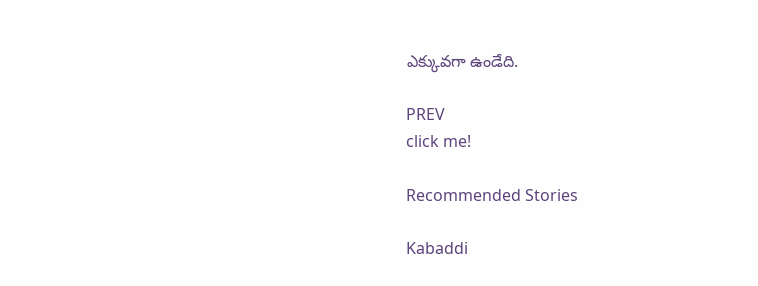ఎక్కువగా ఉండేది.

PREV
click me!

Recommended Stories

Kabaddi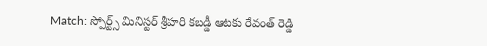Match: స్పోర్ట్స్ మినిస్టర్ శ్రీహరి కబడ్డీ ఆటకు రేవంత్ రెడ్డి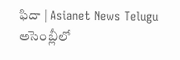ఫిదా | Asianet News Telugu
అసెంబ్లీలో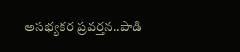అసభ్యకర ప్రవర్తన..పాడి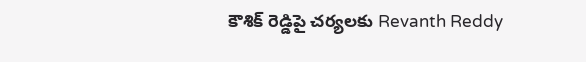కౌశిక్ రెడ్డిపై చర్యలకు Revanth Reddy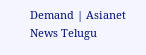Demand | Asianet News Telugu